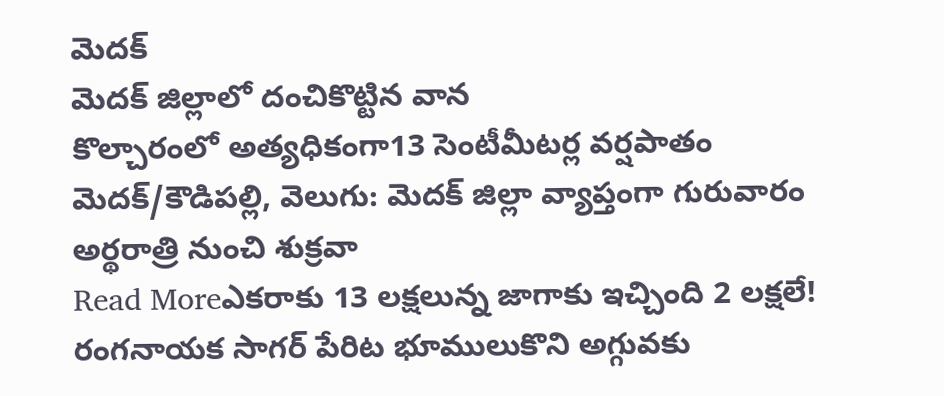మెదక్
మెదక్ జిల్లాలో దంచికొట్టిన వాన
కొల్చారంలో అత్యధికంగా13 సెంటీమీటర్ల వర్షపాతం మెదక్/కౌడిపల్లి, వెలుగు: మెదక్ జిల్లా వ్యాప్తంగా గురువారం అర్థరాత్రి నుంచి శుక్రవా
Read Moreఎకరాకు 13 లక్షలున్న జాగాకు ఇచ్చింది 2 లక్షలే!
రంగనాయక సాగర్ పేరిట భూములుకొని అగ్గువకు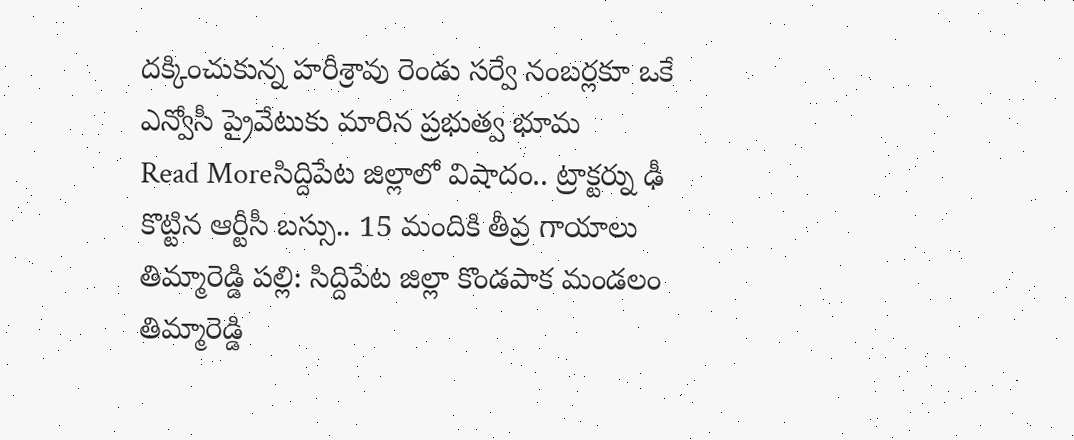దక్కించుకున్న హరీశ్రావు రెండు సర్వే నంబర్లకూ ఒకే ఎన్వోసీ ప్రైవేటుకు మారిన ప్రభుత్వ భూమ
Read Moreసిద్దిపేట జిల్లాలో విషాదం.. ట్రాక్టర్ను ఢీ కొట్టిన ఆర్టీసీ బస్సు.. 15 మందికి తీవ్ర గాయాలు
తిమ్మారెడ్డి పల్లి: సిద్దిపేట జిల్లా కొండపాక మండలం తిమ్మారెడ్డి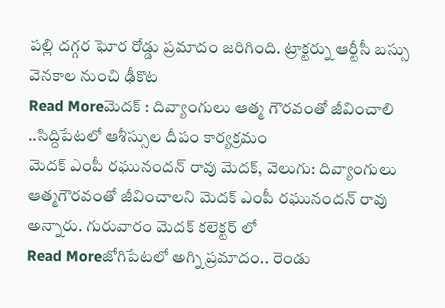పల్లి దగ్గర ఘోర రోడ్డు ప్రమాదం జరిగింది. ట్రాక్టర్ను ఆర్టీసీ బస్సు వెనకాల నుంచి ఢీకొట
Read Moreమెదక్ : దివ్యాంగులు ఆత్మ గౌరవంతో జీవించాలి ..సిద్దిపేటలో ఆశీస్సుల దీపం కార్యక్రమం
మెదక్ ఎంపీ రఘునందన్ రావు మెదక్, వెలుగు: దివ్యాంగులు ఆత్మగౌరవంతో జీవించాలని మెదక్ ఎంపీ రఘునందన్ రావు అన్నారు. గురువారం మెదక్ కలెక్టర్ లో
Read Moreజోగిపేటలో అగ్ని ప్రమాదం.. రెండు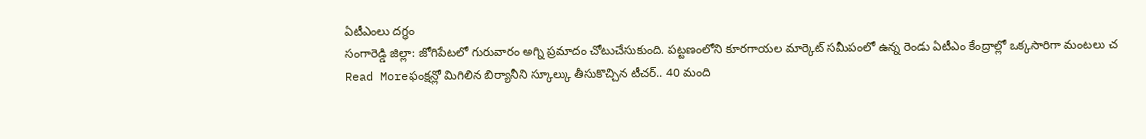ఏటీఎంలు దగ్ధం
సంగారెడ్డి జిల్లా: జోగిపేటలో గురువారం అగ్ని ప్రమాదం చోటుచేసుకుంది. పట్టణంలోని కూరగాయల మార్కెట్ సమీపంలో ఉన్న రెండు ఏటీఎం కేంద్రాల్లో ఒక్కసారిగా మంటలు చ
Read Moreఫంక్షన్లో మిగిలిన బిర్యానీని స్కూల్కు తీసుకొచ్చిన టీచర్.. 40 మంది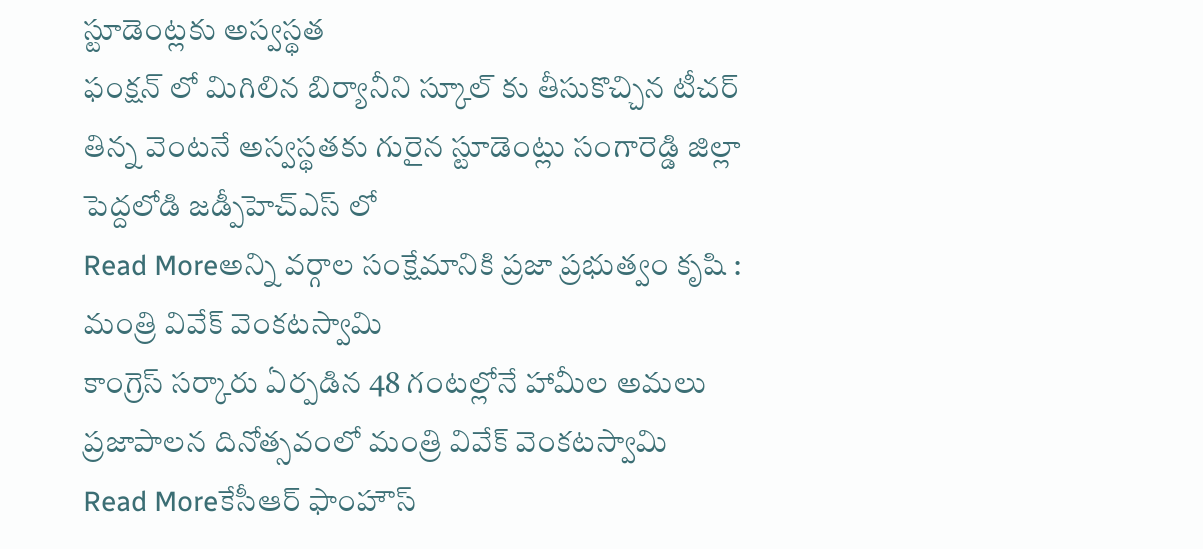స్టూడెంట్లకు అస్వస్థత
ఫంక్షన్ లో మిగిలిన బిర్యానీని స్కూల్ కు తీసుకొచ్చిన టీచర్ తిన్న వెంటనే అస్వస్థతకు గురైన స్టూడెంట్లు సంగారెడ్డి జిల్లా పెద్దలోడి జడ్పీహెచ్ఎస్ లో
Read Moreఅన్ని వర్గాల సంక్షేమానికి ప్రజా ప్రభుత్వం కృషి : మంత్రి వివేక్ వెంకటస్వామి
కాంగ్రెస్ సర్కారు ఏర్పడిన 48 గంటల్లోనే హామీల అమలు ప్రజాపాలన దినోత్సవంలో మంత్రి వివేక్ వెంకటస్వామి
Read Moreకేసీఆర్ ఫాంహౌస్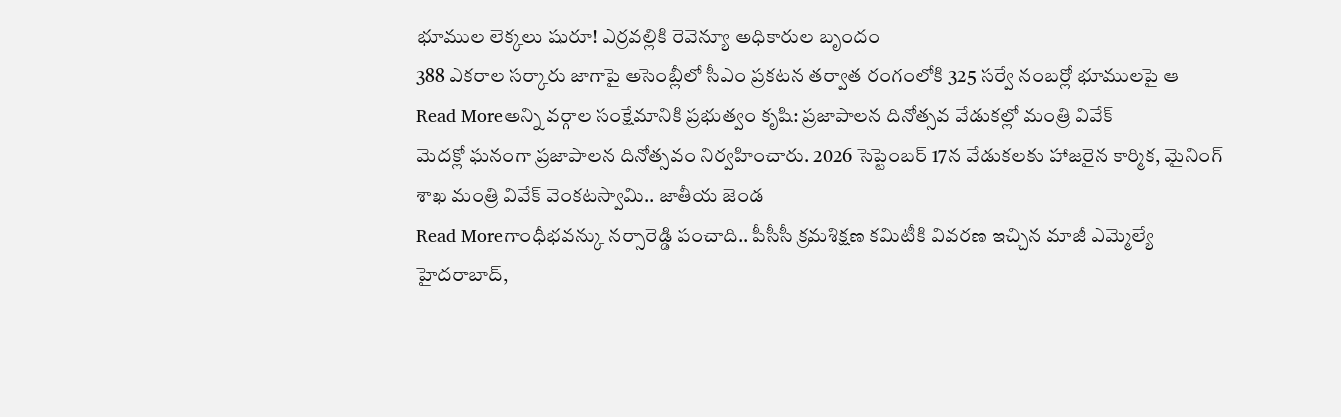భూముల లెక్కలు షురూ! ఎర్రవల్లికి రెవెన్యూ అధికారుల బృందం
388 ఎకరాల సర్కారు జాగాపై అసెంబ్లీలో సీఎం ప్రకటన తర్వాత రంగంలోకి 325 సర్వే నంబర్లో భూములపై ఆ
Read Moreఅన్ని వర్గాల సంక్షేమానికి ప్రభుత్వం కృషి: ప్రజాపాలన దినోత్సవ వేడుకల్లో మంత్రి వివేక్
మెదక్లో ఘనంగా ప్రజాపాలన దినోత్సవం నిర్వహించారు. 2026 సెప్టెంబర్ 17న వేడుకలకు హాజరైన కార్మిక, మైనింగ్ శాఖ మంత్రి వివేక్ వెంకటస్వామి.. జాతీయ జెండ
Read Moreగాంధీభవన్కు నర్సారెడ్డి పంచాది.. పీసీసీ క్రమశిక్షణ కమిటీకి వివరణ ఇచ్చిన మాజీ ఎమ్మెల్యే
హైదరాబాద్,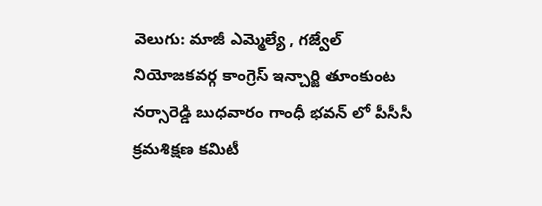వెలుగు: మాజీ ఎమ్మెల్యే , గజ్వేల్ నియోజకవర్గ కాంగ్రెస్ ఇన్చార్జి తూంకుంట నర్సారెడ్డి బుధవారం గాంధీ భవన్ లో పీసీసీ క్రమశిక్షణ కమిటీ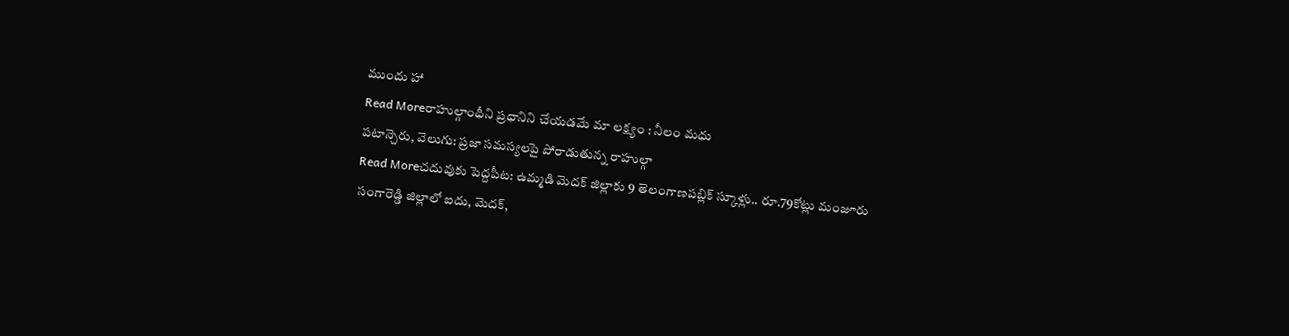ముందు హా
Read Moreరాహుల్గాంధీని ప్రధానిని చేయడమే మా లక్ష్యం : నీలం మధు
పటాన్చెరు, వెలుగు: ప్రజా సమస్యలపై పోరాడుతున్న రాహుల్గా
Read Moreచదువుకు పెద్దపీట: ఉమ్మడి మెదక్ జిల్లాకు 9 తెలంగాణపబ్లిక్ స్కూళ్లు.. రూ.79కోట్లు మంజూరు
సంగారెడ్డి జిల్లాలో ఐదు, మెదక్,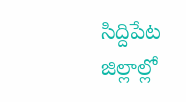సిద్దిపేట జిల్లాల్లో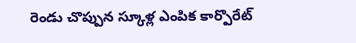రెండు చొప్పున స్కూళ్ల ఎంపిక కార్పొరేట్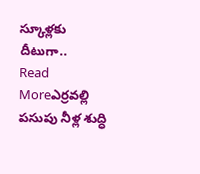స్కూళ్లకు దీటుగా..
Read Moreఎర్రవల్లి పసుపు నీళ్ల శుద్ధి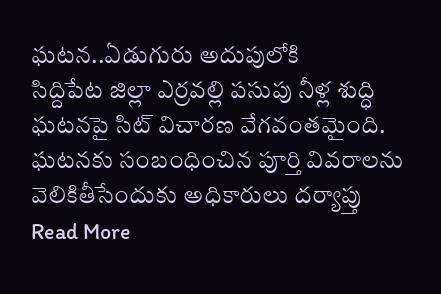ఘటన..ఏడుగురు అదుపులోకి
సిద్దిపేట జిల్లా ఎర్రవల్లి పసుపు నీళ్ల శుద్ధి ఘటనపై సిట్ విచారణ వేగవంతమైంది. ఘటనకు సంబంధించిన పూర్తి వివరాలను వెలికితీసేందుకు అధికారులు దర్యాప్తు
Read More